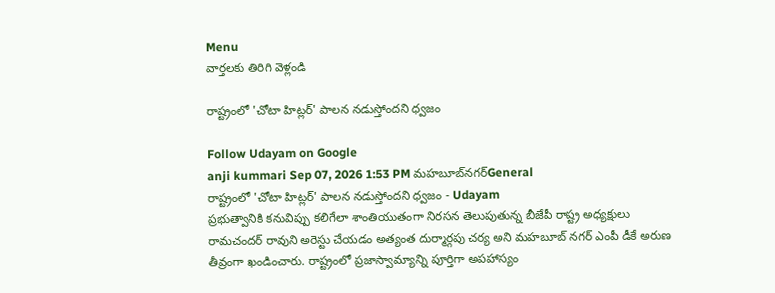Menu
వార్తలకు తిరిగి వెళ్లండి

రాష్ట్రంలో 'చోటా హిట్లర్' పాలన నడుస్తోందని ధ్వజం

Follow Udayam on Google
anji kummari Sep 07, 2026 1:53 PM మహబూబ్‌నగర్General
రాష్ట్రంలో 'చోటా హిట్లర్' పాలన నడుస్తోందని ధ్వజం - Udayam
ప్రభుత్వానికి కనువిప్పు కలిగేలా శాంతియుతంగా నిరసన తెలుపుతున్న బీజేపీ రాష్ట్ర అధ్యక్షులు రామచందర్ రావుని అరెస్టు చేయడం అత్యంత దుర్మార్గపు చర్య అని మహబూబ్ నగర్ ఎంపీ డీకే అరుణ తీవ్రంగా ఖండించారు. రాష్ట్రంలో ప్రజాస్వామ్యాన్ని పూర్తిగా అపహాస్యం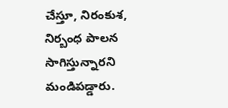చేస్తూ, నిరంకుశ, నిర్బంధ పాలన సాగిస్తున్నారని మండిపడ్డారు.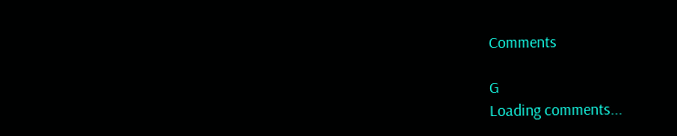Comments

G
Loading comments...